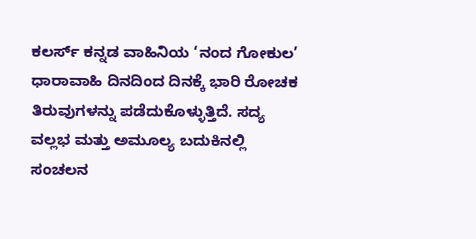ಕಲರ್ಸ್ ಕನ್ನಡ ವಾಹಿನಿಯ ‘ನಂದ ಗೋಕುಲ’ ಧಾರಾವಾಹಿ ದಿನದಿಂದ ದಿನಕ್ಕೆ ಭಾರಿ ರೋಚಕ ತಿರುವುಗಳನ್ನು ಪಡೆದುಕೊಳ್ಳುತ್ತಿದೆ. ಸದ್ಯ ವಲ್ಲಭ ಮತ್ತು ಅಮೂಲ್ಯ ಬದುಕಿನಲ್ಲಿ ಸಂಚಲನ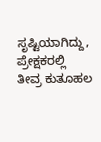ಸೃಷ್ಟಿಯಾಗಿದ್ದು, ಪ್ರೇಕ್ಷಕರಲ್ಲಿ ತೀವ್ರ ಕುತೂಹಲ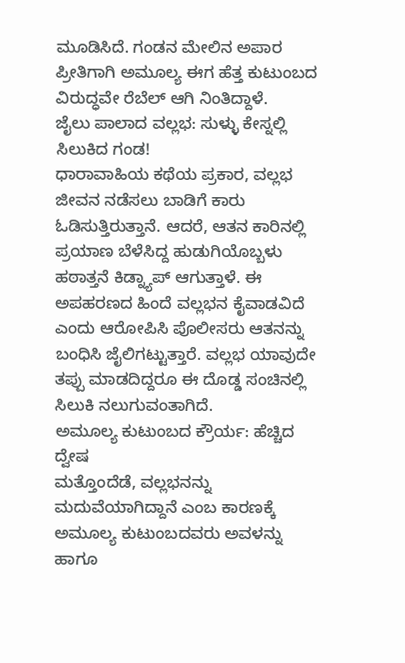ಮೂಡಿಸಿದೆ. ಗಂಡನ ಮೇಲಿನ ಅಪಾರ ಪ್ರೀತಿಗಾಗಿ ಅಮೂಲ್ಯ ಈಗ ಹೆತ್ತ ಕುಟುಂಬದ ವಿರುದ್ಧವೇ ರೆಬೆಲ್ ಆಗಿ ನಿಂತಿದ್ದಾಳೆ.
ಜೈಲು ಪಾಲಾದ ವಲ್ಲಭ: ಸುಳ್ಳು ಕೇಸ್ನಲ್ಲಿ ಸಿಲುಕಿದ ಗಂಡ!
ಧಾರಾವಾಹಿಯ ಕಥೆಯ ಪ್ರಕಾರ, ವಲ್ಲಭ ಜೀವನ ನಡೆಸಲು ಬಾಡಿಗೆ ಕಾರು ಓಡಿಸುತ್ತಿರುತ್ತಾನೆ. ಆದರೆ, ಆತನ ಕಾರಿನಲ್ಲಿ ಪ್ರಯಾಣ ಬೆಳೆಸಿದ್ದ ಹುಡುಗಿಯೊಬ್ಬಳು ಹಠಾತ್ತನೆ ಕಿಡ್ನ್ಯಾಪ್ ಆಗುತ್ತಾಳೆ. ಈ ಅಪಹರಣದ ಹಿಂದೆ ವಲ್ಲಭನ ಕೈವಾಡವಿದೆ ಎಂದು ಆರೋಪಿಸಿ ಪೊಲೀಸರು ಆತನನ್ನು ಬಂಧಿಸಿ ಜೈಲಿಗಟ್ಟುತ್ತಾರೆ. ವಲ್ಲಭ ಯಾವುದೇ ತಪ್ಪು ಮಾಡದಿದ್ದರೂ ಈ ದೊಡ್ಡ ಸಂಚಿನಲ್ಲಿ ಸಿಲುಕಿ ನಲುಗುವಂತಾಗಿದೆ.
ಅಮೂಲ್ಯ ಕುಟುಂಬದ ಕ್ರೌರ್ಯ: ಹೆಚ್ಚಿದ ದ್ವೇಷ
ಮತ್ತೊಂದೆಡೆ, ವಲ್ಲಭನನ್ನು ಮದುವೆಯಾಗಿದ್ದಾನೆ ಎಂಬ ಕಾರಣಕ್ಕೆ ಅಮೂಲ್ಯ ಕುಟುಂಬದವರು ಅವಳನ್ನು ಹಾಗೂ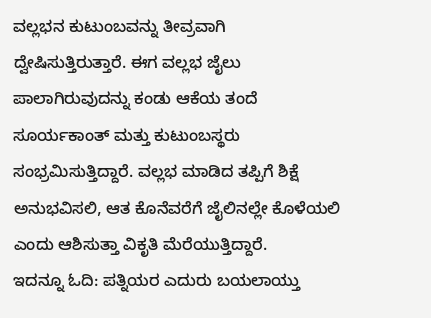ವಲ್ಲಭನ ಕುಟುಂಬವನ್ನು ತೀವ್ರವಾಗಿ ದ್ವೇಷಿಸುತ್ತಿರುತ್ತಾರೆ. ಈಗ ವಲ್ಲಭ ಜೈಲು ಪಾಲಾಗಿರುವುದನ್ನು ಕಂಡು ಆಕೆಯ ತಂದೆ ಸೂರ್ಯಕಾಂತ್ ಮತ್ತು ಕುಟುಂಬಸ್ಥರು ಸಂಭ್ರಮಿಸುತ್ತಿದ್ದಾರೆ. ವಲ್ಲಭ ಮಾಡಿದ ತಪ್ಪಿಗೆ ಶಿಕ್ಷೆ ಅನುಭವಿಸಲಿ, ಆತ ಕೊನೆವರೆಗೆ ಜೈಲಿನಲ್ಲೇ ಕೊಳೆಯಲಿ ಎಂದು ಆಶಿಸುತ್ತಾ ವಿಕೃತಿ ಮೆರೆಯುತ್ತಿದ್ದಾರೆ.
ಇದನ್ನೂ ಓದಿ: ಪತ್ನಿಯರ ಎದುರು ಬಯಲಾಯ್ತು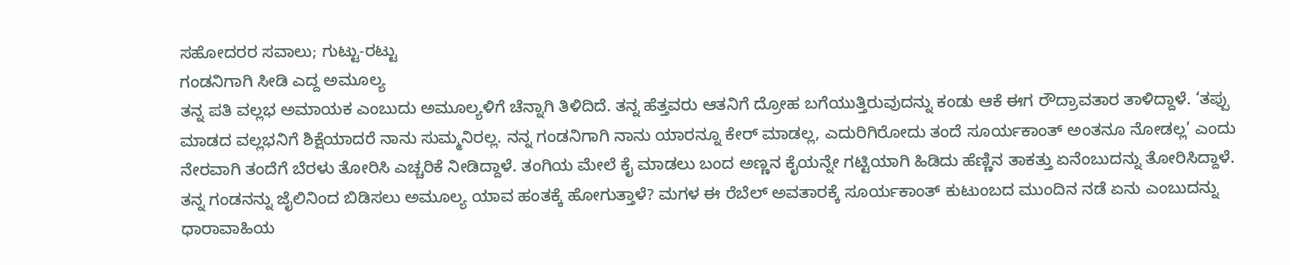ಸಹೋದರರ ಸವಾಲು; ಗುಟ್ಟು-ರಟ್ಟು
ಗಂಡನಿಗಾಗಿ ಸೀಡಿ ಎದ್ದ ಅಮೂಲ್ಯ
ತನ್ನ ಪತಿ ವಲ್ಲಭ ಅಮಾಯಕ ಎಂಬುದು ಅಮೂಲ್ಯಳಿಗೆ ಚೆನ್ನಾಗಿ ತಿಳಿದಿದೆ. ತನ್ನ ಹೆತ್ತವರು ಆತನಿಗೆ ದ್ರೋಹ ಬಗೆಯುತ್ತಿರುವುದನ್ನು ಕಂಡು ಆಕೆ ಈಗ ರೌದ್ರಾವತಾರ ತಾಳಿದ್ದಾಳೆ. ‘ತಪ್ಪು ಮಾಡದ ವಲ್ಲಭನಿಗೆ ಶಿಕ್ಷೆಯಾದರೆ ನಾನು ಸುಮ್ಮನಿರಲ್ಲ. ನನ್ನ ಗಂಡನಿಗಾಗಿ ನಾನು ಯಾರನ್ನೂ ಕೇರ್ ಮಾಡಲ್ಲ, ಎದುರಿಗಿರೋದು ತಂದೆ ಸೂರ್ಯಕಾಂತ್ ಅಂತನೂ ನೋಡಲ್ಲ’ ಎಂದು ನೇರವಾಗಿ ತಂದೆಗೆ ಬೆರಳು ತೋರಿಸಿ ಎಚ್ಚರಿಕೆ ನೀಡಿದ್ದಾಳೆ. ತಂಗಿಯ ಮೇಲೆ ಕೈ ಮಾಡಲು ಬಂದ ಅಣ್ಣನ ಕೈಯನ್ನೇ ಗಟ್ಟಿಯಾಗಿ ಹಿಡಿದು ಹೆಣ್ಣಿನ ತಾಕತ್ತು ಏನೆಂಬುದನ್ನು ತೋರಿಸಿದ್ದಾಳೆ.
ತನ್ನ ಗಂಡನನ್ನು ಜೈಲಿನಿಂದ ಬಿಡಿಸಲು ಅಮೂಲ್ಯ ಯಾವ ಹಂತಕ್ಕೆ ಹೋಗುತ್ತಾಳೆ? ಮಗಳ ಈ ರೆಬೆಲ್ ಅವತಾರಕ್ಕೆ ಸೂರ್ಯಕಾಂತ್ ಕುಟುಂಬದ ಮುಂದಿನ ನಡೆ ಏನು ಎಂಬುದನ್ನು ಧಾರಾವಾಹಿಯ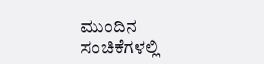ಮುಂದಿನ ಸಂಚಿಕೆಗಳಲ್ಲಿ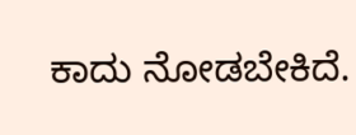ಕಾದು ನೋಡಬೇಕಿದೆ.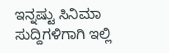ಇನ್ನಷ್ಟು ಸಿನಿಮಾ ಸುದ್ದಿಗಳಿಗಾಗಿ ಇಲ್ಲಿ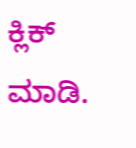ಕ್ಲಿಕ್ ಮಾಡಿ.